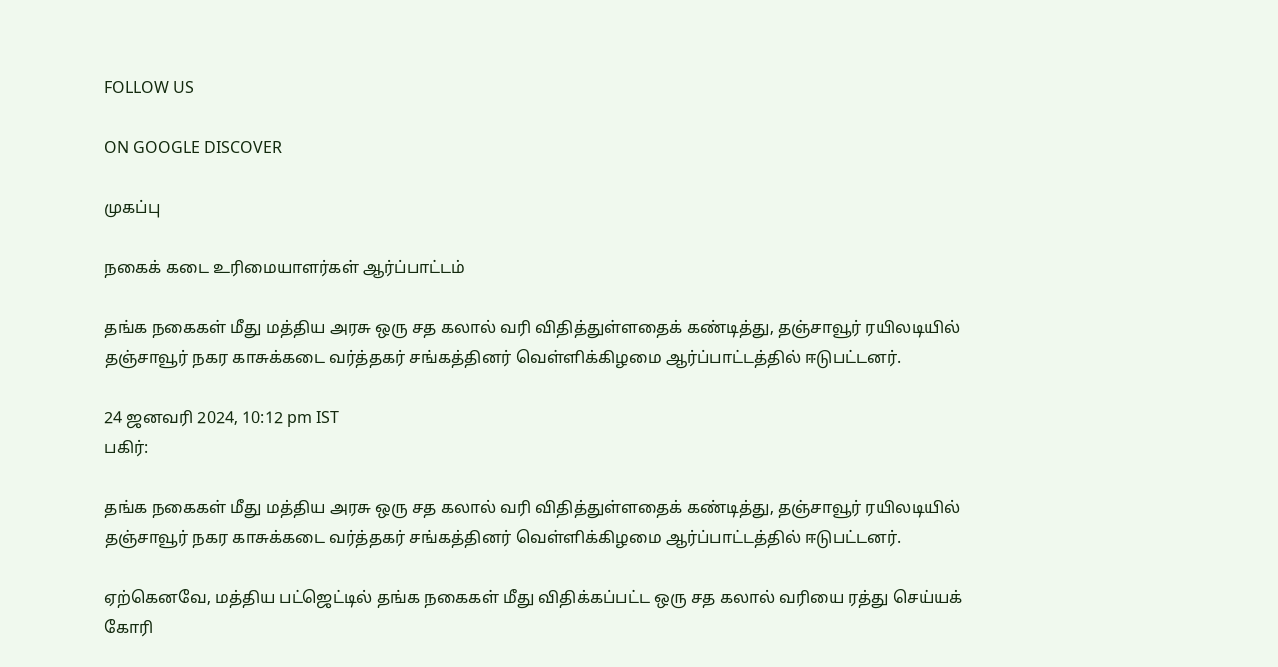FOLLOW US

ON GOOGLE DISCOVER

முகப்பு

நகைக் கடை உரிமையாளர்கள் ஆர்ப்பாட்டம்

தங்க நகைகள் மீது மத்திய அரசு ஒரு சத கலால் வரி விதித்துள்ளதைக் கண்டித்து, தஞ்சாவூர் ரயிலடியில் தஞ்சாவூர் நகர காசுக்கடை வர்த்தகர் சங்கத்தினர் வெள்ளிக்கிழமை ஆர்ப்பாட்டத்தில் ஈடுபட்டனர்.

24 ஜனவரி 2024, 10:12 pm IST
பகிர்:

தங்க நகைகள் மீது மத்திய அரசு ஒரு சத கலால் வரி விதித்துள்ளதைக் கண்டித்து, தஞ்சாவூர் ரயிலடியில் தஞ்சாவூர் நகர காசுக்கடை வர்த்தகர் சங்கத்தினர் வெள்ளிக்கிழமை ஆர்ப்பாட்டத்தில் ஈடுபட்டனர்.

ஏற்கெனவே, மத்திய பட்ஜெட்டில் தங்க நகைகள் மீது விதிக்கப்பட்ட ஒரு சத கலால் வரியை ரத்து செய்யக் கோரி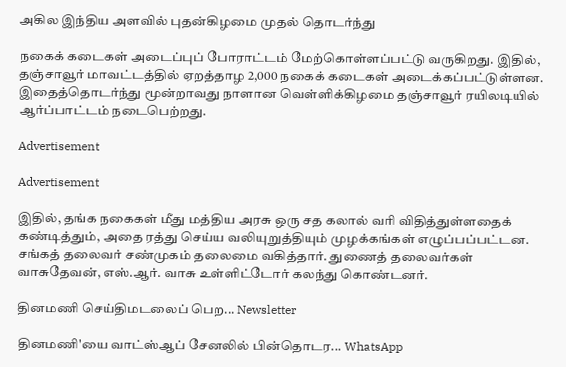அகில இந்திய அளவில் புதன்கிழமை முதல் தொடர்ந்து

நகைக் கடைகள் அடைப்புப் போராட்டம் மேற்கொள்ளப்பட்டு வருகிறது. இதில், தஞ்சாவூர் மாவட்டத்தில் ஏறத்தாழ 2,000 நகைக் கடைகள் அடைக்கப்பட்டுள்ளன. இதைத்தொடர்ந்து மூன்றாவது நாளான வெள்ளிக்கிழமை தஞ்சாவூர் ரயிலடியில் ஆர்ப்பாட்டம் நடைபெற்றது.

Advertisement

Advertisement

இதில், தங்க நகைகள் மீது மத்திய அரசு ஒரு சத கலால் வரி விதித்துள்ளதைக் கண்டித்தும், அதை ரத்து செய்ய வலியுறுத்தியும் முழக்கங்கள் எழுப்பப்பட்டன. சங்கத் தலைவர் சண்முகம் தலைமை வகித்தார். துணைத் தலைவர்கள் வாசுதேவன், எஸ்.ஆர். வாசு உள்ளிட்டோர் கலந்து கொண்டனர்.

தினமணி செய்திமடலைப் பெற... Newsletter

தினமணி'யை வாட்ஸ்ஆப் சேனலில் பின்தொடர... WhatsApp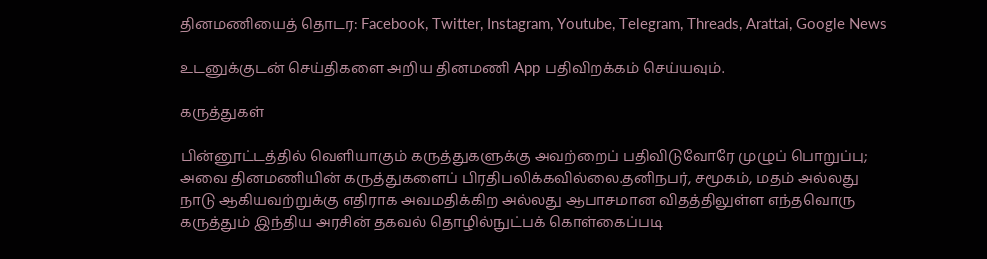தினமணியைத் தொடர: Facebook, Twitter, Instagram, Youtube, Telegram, Threads, Arattai, Google News

உடனுக்குடன் செய்திகளை அறிய தினமணி App பதிவிறக்கம் செய்யவும்.

கருத்துகள்

பின்னூட்டத்தில் வெளியாகும் கருத்துகளுக்கு அவற்றைப் பதிவிடுவோரே முழுப் பொறுப்பு; அவை தினமணியின் கருத்துகளைப் பிரதிபலிக்கவில்லை.தனிநபர், சமூகம், மதம் அல்லது நாடு ஆகியவற்றுக்கு எதிராக அவமதிக்கிற அல்லது ஆபாசமான விதத்திலுள்ள எந்தவொரு கருத்தும் இந்திய அரசின் தகவல் தொழில்நுட்பக் கொள்கைப்படி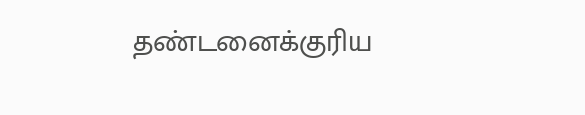தண்டனைக்குரிய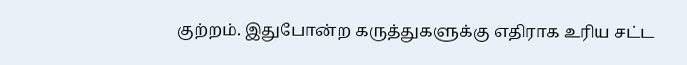குற்றம். இதுபோன்ற கருத்துகளுக்கு எதிராக உரிய சட்ட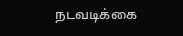நடவடிக்கை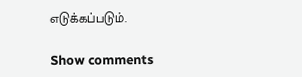எடுக்கப்படும்.

Show comments